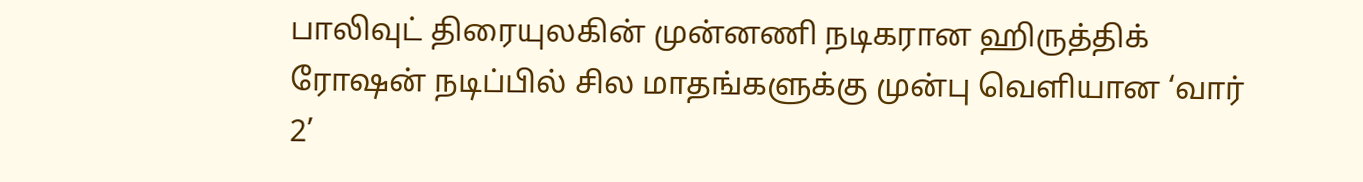பாலிவுட் திரையுலகின் முன்னணி நடிகரான ஹிருத்திக் ரோஷன் நடிப்பில் சில மாதங்களுக்கு முன்பு வெளியான ‘வார் 2’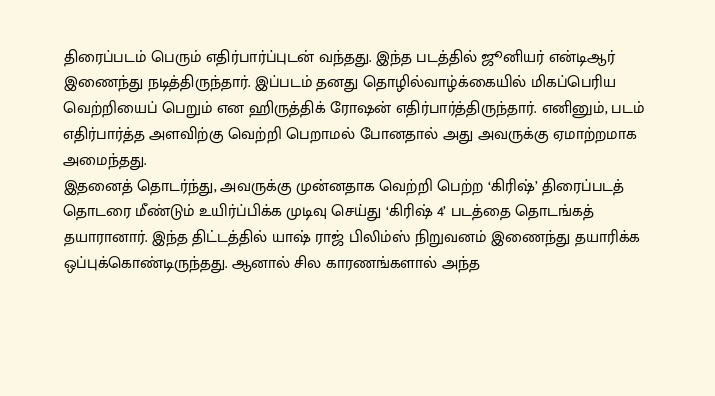திரைப்படம் பெரும் எதிர்பார்ப்புடன் வந்தது. இந்த படத்தில் ஜூனியர் என்டிஆர் இணைந்து நடித்திருந்தார். இப்படம் தனது தொழில்வாழ்க்கையில் மிகப்பெரிய வெற்றியைப் பெறும் என ஹிருத்திக் ரோஷன் எதிர்பார்த்திருந்தார். எனினும், படம் எதிர்பார்த்த அளவிற்கு வெற்றி பெறாமல் போனதால் அது அவருக்கு ஏமாற்றமாக அமைந்தது.
இதனைத் தொடர்ந்து, அவருக்கு முன்னதாக வெற்றி பெற்ற ‘கிரிஷ்’ திரைப்படத் தொடரை மீண்டும் உயிர்ப்பிக்க முடிவு செய்து ‘கிரிஷ் 4’ படத்தை தொடங்கத் தயாரானார். இந்த திட்டத்தில் யாஷ் ராஜ் பிலிம்ஸ் நிறுவனம் இணைந்து தயாரிக்க ஒப்புக்கொண்டிருந்தது. ஆனால் சில காரணங்களால் அந்த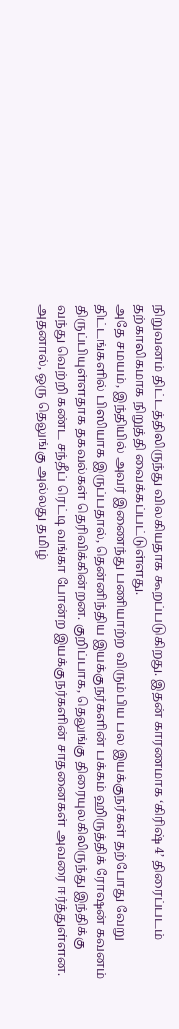நிறுவனம் திட்டத்திலிருந்து விலகியதாக கூறப்படுகிறது. இதன் காரணமாக ‘கிரிஷ் 4’ திரைப்படம் தற்காலிகமாக நிறுத்தி வைக்கப்பட்டுள்ளது.
அதே சமயம், இந்தியில் அவர் இணைந்து பணியாற்ற விரும்பிய பல இயக்குநர்கள் தற்போது வேறு திட்டங்களில் பிஸியாக இருப்பதால், தென்னிந்திய இயக்குநர்களின் பக்கம் ஹிருத்திக் ரோஷன் கவனம் திருப்பியுள்ளதாக தகவல்கள் தெரிவிக்கின்றன. குறிப்பாக, தெலுங்கு திரையுலகிலிருந்து இந்திக்கு வந்து வெற்றி கண்ட சந்தீப் ரெட்டி வங்கா போன்ற இயக்குநர்களின் சாதனைகள் அவரை ஈர்த்துள்ளன. அதனால், ஒரு தெலுங்கு அல்லது தமிழ்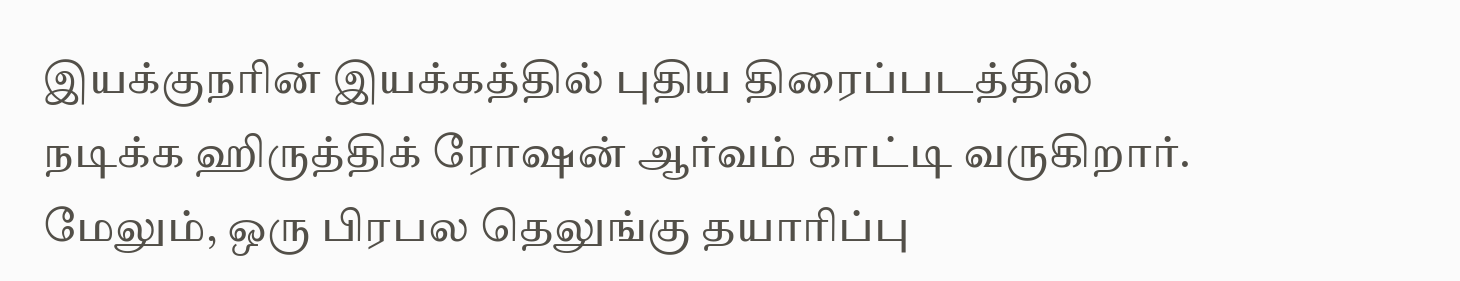இயக்குநரின் இயக்கத்தில் புதிய திரைப்படத்தில் நடிக்க ஹிருத்திக் ரோஷன் ஆர்வம் காட்டி வருகிறார். மேலும், ஒரு பிரபல தெலுங்கு தயாரிப்பு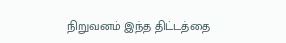நிறுவனம் இந்த திட்டத்தை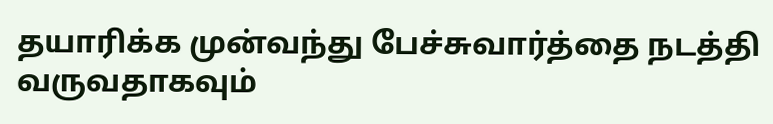தயாரிக்க முன்வந்து பேச்சுவார்த்தை நடத்தி வருவதாகவும்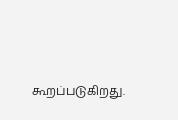கூறப்படுகிறது.